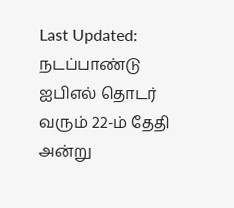Last Updated:
நடப்பாண்டு ஐபிஎல் தொடர் வரும் 22-ம் தேதி அன்று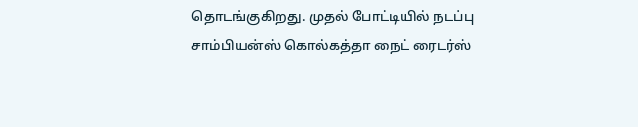தொடங்குகிறது. முதல் போட்டியில் நடப்பு சாம்பியன்ஸ் கொல்கத்தா நைட் ரைடர்ஸ்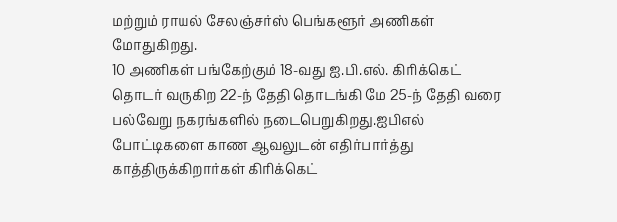மற்றும் ராயல் சேலஞ்சர்ஸ் பெங்களூர் அணிகள் மோதுகிறது.
10 அணிகள் பங்கேற்கும் 18-வது ஐ.பி.எல். கிரிக்கெட் தொடர் வருகிற 22-ந் தேதி தொடங்கி மே 25-ந் தேதி வரை பல்வேறு நகரங்களில் நடைபெறுகிறது.ஐபிஎல் போட்டிகளை காண ஆவலுடன் எதிர்பார்த்து காத்திருக்கிறார்கள் கிரிக்கெட்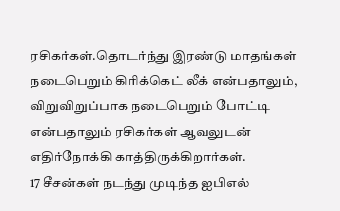ரசிகர்கள்.தொடர்ந்து இரண்டு மாதங்கள் நடைபெறும் கிரிக்கெட் லீக் என்பதாலும், விறுவிறுப்பாக நடைபெறும் போட்டி என்பதாலும் ரசிகர்கள் ஆவலுடன் எதிர்நோக்கி காத்திருக்கிறார்கள்.
17 சீசன்கள் நடந்து முடிந்த ஐபிஎல்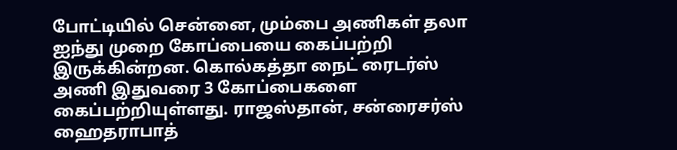போட்டியில் சென்னை, மும்பை அணிகள் தலா ஐந்து முறை கோப்பையை கைப்பற்றி இருக்கின்றன. கொல்கத்தா நைட் ரைடர்ஸ் அணி இதுவரை 3 கோப்பைகளை கைப்பற்றியுள்ளது. ராஜஸ்தான், சன்ரைசர்ஸ் ஹைதராபாத்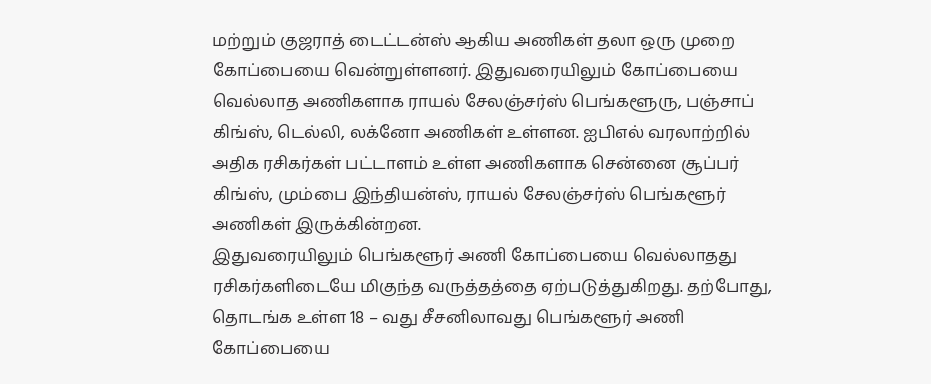மற்றும் குஜராத் டைட்டன்ஸ் ஆகிய அணிகள் தலா ஒரு முறை கோப்பையை வென்றுள்ளனர். இதுவரையிலும் கோப்பையை வெல்லாத அணிகளாக ராயல் சேலஞ்சர்ஸ் பெங்களூரு, பஞ்சாப் கிங்ஸ், டெல்லி, லக்னோ அணிகள் உள்ளன. ஐபிஎல் வரலாற்றில் அதிக ரசிகர்கள் பட்டாளம் உள்ள அணிகளாக சென்னை சூப்பர் கிங்ஸ், மும்பை இந்தியன்ஸ், ராயல் சேலஞ்சர்ஸ் பெங்களூர் அணிகள் இருக்கின்றன.
இதுவரையிலும் பெங்களூர் அணி கோப்பையை வெல்லாதது ரசிகர்களிடையே மிகுந்த வருத்தத்தை ஏற்படுத்துகிறது. தற்போது, தொடங்க உள்ள 18 – வது சீசனிலாவது பெங்களூர் அணி கோப்பையை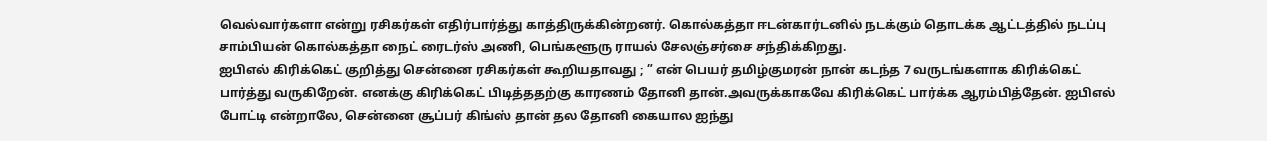வெல்வார்களா என்று ரசிகர்கள் எதிர்பார்த்து காத்திருக்கின்றனர். கொல்கத்தா ஈடன்கார்டனில் நடக்கும் தொடக்க ஆட்டத்தில் நடப்பு சாம்பியன் கொல்கத்தா நைட் ரைடர்ஸ் அணி, பெங்களூரு ராயல் சேலஞ்சர்சை சந்திக்கிறது.
ஐபிஎல் கிரிக்கெட் குறித்து சென்னை ரசிகர்கள் கூறியதாவது ; ” என் பெயர் தமிழ்குமரன் நான் கடந்த 7 வருடங்களாக கிரிக்கெட் பார்த்து வருகிறேன். எனக்கு கிரிக்கெட் பிடித்ததற்கு காரணம் தோனி தான்.அவருக்காகவே கிரிக்கெட் பார்க்க ஆரம்பித்தேன். ஐபிஎல் போட்டி என்றாலே, சென்னை சூப்பர் கிங்ஸ் தான் தல தோனி கையால ஐந்து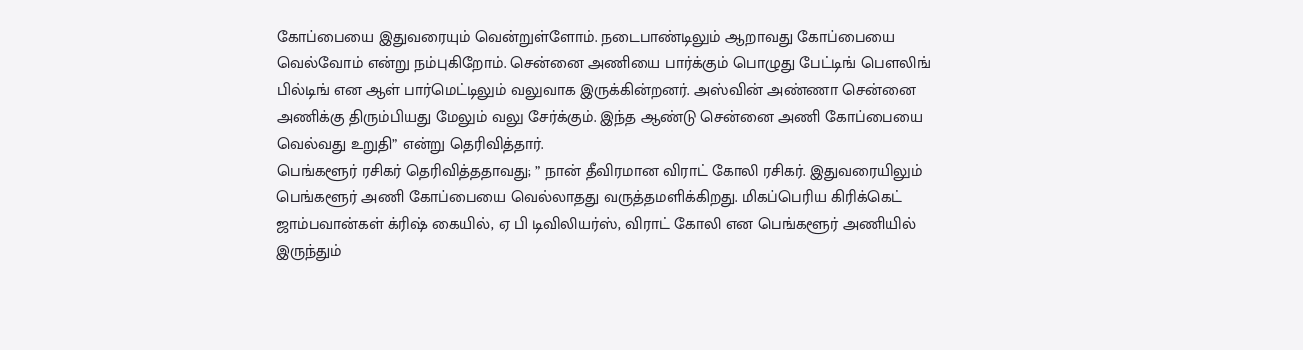கோப்பையை இதுவரையும் வென்றுள்ளோம். நடைபாண்டிலும் ஆறாவது கோப்பையை வெல்வோம் என்று நம்புகிறோம். சென்னை அணியை பார்க்கும் பொழுது பேட்டிங் பௌலிங் பில்டிங் என ஆள் பார்மெட்டிலும் வலுவாக இருக்கின்றனர். அஸ்வின் அண்ணா சென்னை அணிக்கு திரும்பியது மேலும் வலு சேர்க்கும். இந்த ஆண்டு சென்னை அணி கோப்பையை வெல்வது உறுதி” என்று தெரிவித்தார்.
பெங்களூர் ரசிகர் தெரிவித்ததாவது; ” நான் தீவிரமான விராட் கோலி ரசிகர். இதுவரையிலும் பெங்களூர் அணி கோப்பையை வெல்லாதது வருத்தமளிக்கிறது. மிகப்பெரிய கிரிக்கெட் ஜாம்பவான்கள் க்ரிஷ் கையில், ஏ பி டிவிலியர்ஸ், விராட் கோலி என பெங்களூர் அணியில் இருந்தும்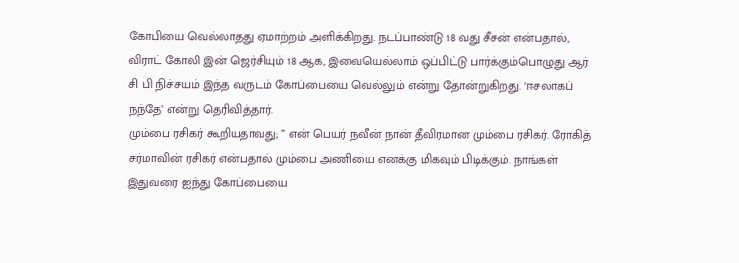கோபியை வெல்லாதது ஏமாற்றம் அளிக்கிறது. நடப்பாண்டு 18 வது சீசன் என்பதால், விராட் கோலி இன் ஜெர்சியும் 18 ஆக, இவையெல்லாம் ஒப்பிட்டு பார்க்கும்பொழுது ஆர் சி பி நிச்சயம் இந்த வருடம் கோப்பையை வெல்லும் என்று தோன்றுகிறது. ‘ஈசலாகப் நந்தே’ என்று தெரிவித்தார்.
மும்பை ரசிகர் கூறியதாவது; ” என் பெயர் நவீன் நான் தீவிரமான மும்பை ரசிகர். ரோகித் சர்மாவின் ரசிகர் என்பதால் மும்பை அணியை எனக்கு மிகவும் பிடிக்கும். நாங்கள் இதுவரை ஐந்து கோப்பையை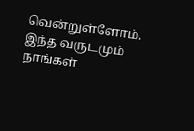வென்றுள்ளோம். இந்த வருடமும் நாங்கள்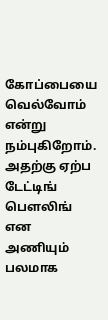கோப்பையை வெல்வோம் என்று நம்புகிறோம். அதற்கு ஏற்ப டேட்டிங் பௌலிங் என அணியும் பலமாக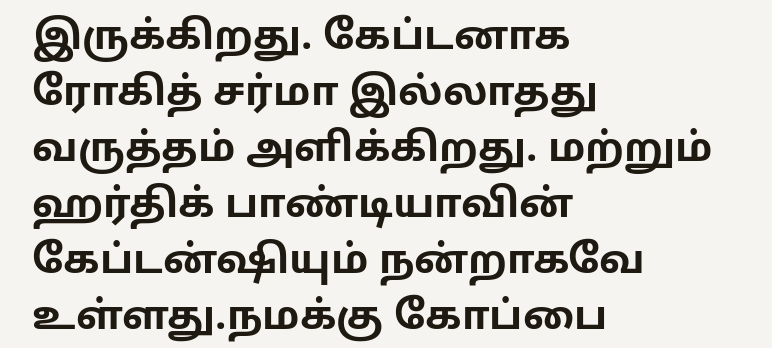இருக்கிறது. கேப்டனாக ரோகித் சர்மா இல்லாதது வருத்தம் அளிக்கிறது. மற்றும் ஹர்திக் பாண்டியாவின் கேப்டன்ஷியும் நன்றாகவே உள்ளது.நமக்கு கோப்பை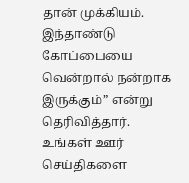தான் முக்கியம். இந்தாண்டு கோப்பையை வென்றால் நன்றாக இருக்கும்” என்று தெரிவித்தார்.
உங்கள் ஊர் செய்திகளை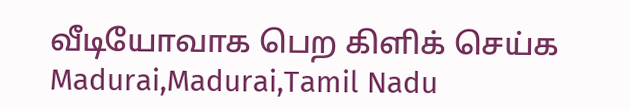வீடியோவாக பெற கிளிக் செய்க
Madurai,Madurai,Tamil Nadu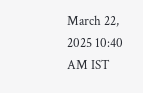March 22, 2025 10:40 AM IST